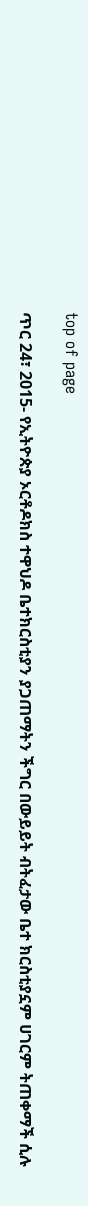top of page

ጥር 24፣ 2015- የኢትዮጵያ ኦርቶዶክስ ተዋህዶ ቤተክርስቲያን ያጋጠማትን ችግር በውይይት ብትፈታው ቤተ ክርስቲያኗም ሀገርም ትጠቀማች ሲሉ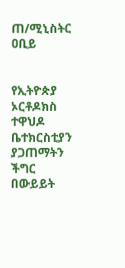ጠ/ሚኒስትር ዐቢይ


የኢትዮጵያ ኦርቶዶክስ ተዋህዶ ቤተክርስቲያን ያጋጠማትን ችግር በውይይት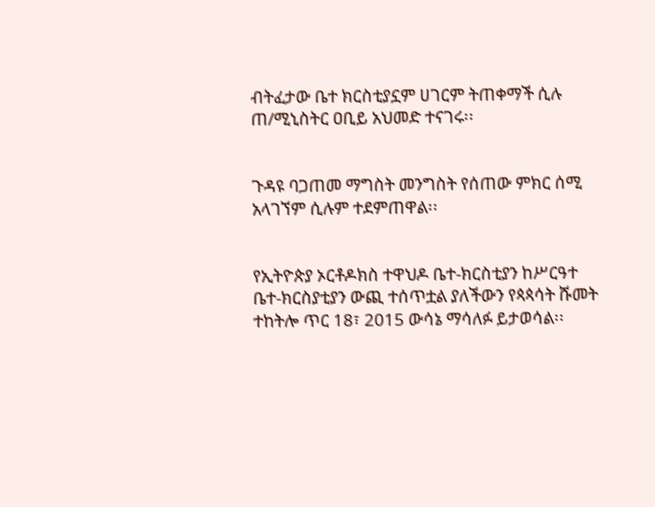ብትፈታው ቤተ ክርስቲያኗም ሀገርም ትጠቀማች ሲሉ ጠ/ሚኒስትር ዐቢይ አህመድ ተናገሩ፡፡


ጉዳዩ ባጋጠመ ማግስት መንግስት የሰጠው ምክር ሰሚ አላገኘም ሲሉም ተደምጠዋል፡፡


የኢትዮጵያ ኦርቶዶክስ ተዋህዶ ቤተ-ክርስቲያን ከሥርዓተ ቤተ-ክርስያቲያን ውጪ ተሰጥቷል ያለችውን የጳጳሳት ሹመት ተከትሎ ጥር 18፣ 2015 ውሳኔ ማሳለፉ ይታወሳል፡፡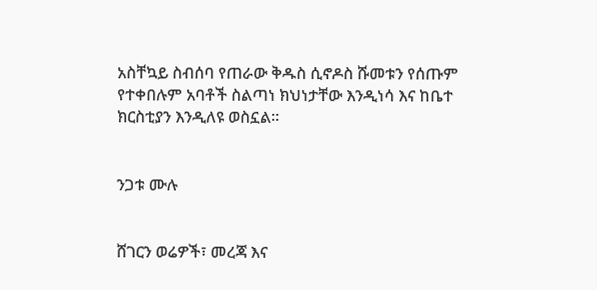አስቸኳይ ስብሰባ የጠራው ቅዱስ ሲኖዶስ ሹመቱን የሰጡም የተቀበሉም አባቶች ስልጣነ ክህነታቸው እንዲነሳ እና ከቤተ ክርስቲያን እንዲለዩ ወስኗል፡፡


ንጋቱ ሙሉ


ሸገርን ወሬዎች፣ መረጃ እና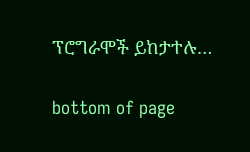ፕሮግራሞች ይከታተሉ…

bottom of page